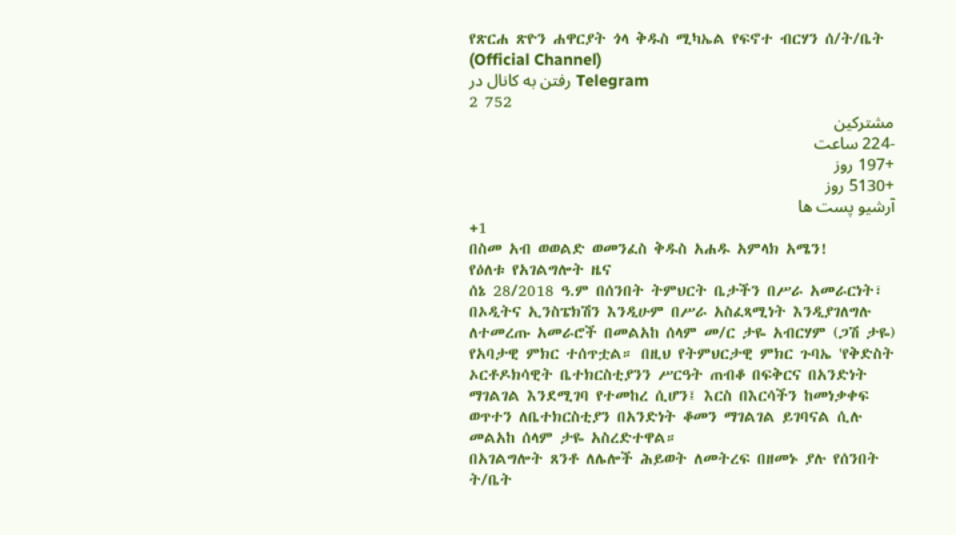የጽርሐ ጽዮን ሐዋርያት ጎላ ቅዱስ ሚካኤል የፍኖተ ብርሃን ሰ/ት/ቤት (Official Channel)
رفتن به کانال در Telegram
2 752
مشترکین
-224 ساعت
+197 روز
+5130 روز
آرشیو پست ها
+1
በስመ አብ ወወልድ ወመንፈስ ቅዱስ አሐዱ አምላክ አሜን!
የዕለቱ የአገልግሎት ዜና
ሰኔ 28/2018 ዓ.ም በሰንበት ትምህርት ቤታችን በሥራ አመራርነት፣ በኦዲትና ኢንስፔክሽን እንዲሁም በሥራ አስፈጻሚነት እንዲያገለግሉ ለተመረጡ አመራሮች በመልአከ ሰላም መ/ር ታዬ አብርሃም (ጋሽ ታዬ) የአባታዊ ምክር ተሰጥቷል። በዚህ የትምህርታዊ ምክር ጉባኤ 'የቅድስት ኦርቶዶክሳዊት ቤተክርስቲያንን ሥርዓት ጠብቆ በፍቅርና በአንድነት ማገልገል እንደሚገባ የተመከረ ሲሆን፤ እርስ በእርሳችን ከመነቃቀፍ ወጥተን ለቤተክርስቲያን በአንድነት ቆመን ማገልገል ይገባናል ሲሉ መልአከ ሰላም ታዬ አስረድተዋል።
በአገልግሎት ጸንቶ ለሌሎች ሕይወት ለመትረፍ በዘመኑ ያሉ የሰንበት ት/ቤት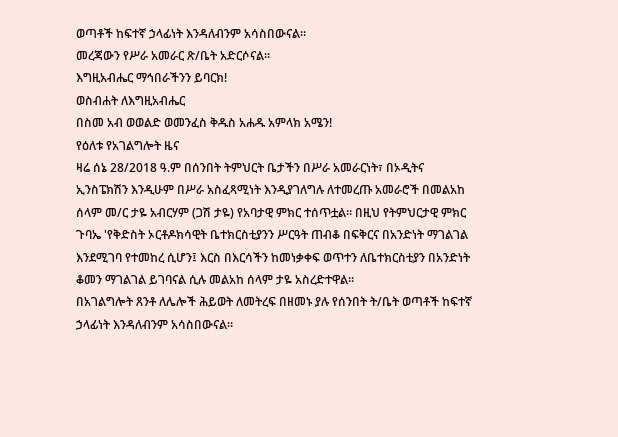ወጣቶች ከፍተኛ ኃላፊነት እንዳለብንም አሳስበውናል።
መረጃውን የሥራ አመራር ጽ/ቤት አድርሶናል።
እግዚአብሔር ማኅበራችንን ይባርክ!
ወስብሐት ለእግዚአብሔር
በስመ አብ ወወልድ ወመንፈስ ቅዱስ አሐዱ አምላክ አሜን!
የዕለቱ የአገልግሎት ዜና
ዛሬ ሰኔ 28/2018 ዓ.ም በሰንበት ትምህርት ቤታችን በሥራ አመራርነት፣ በኦዲትና ኢንስፔክሽን እንዲሁም በሥራ አስፈጻሚነት እንዲያገለግሉ ለተመረጡ አመራሮች በመልአከ ሰላም መ/ር ታዬ አብርሃም (ጋሽ ታዬ) የአባታዊ ምክር ተሰጥቷል። በዚህ የትምህርታዊ ምክር ጉባኤ 'የቅድስት ኦርቶዶክሳዊት ቤተክርስቲያንን ሥርዓት ጠብቆ በፍቅርና በአንድነት ማገልገል እንደሚገባ የተመከረ ሲሆን፤ እርስ በእርሳችን ከመነቃቀፍ ወጥተን ለቤተክርስቲያን በአንድነት ቆመን ማገልገል ይገባናል ሲሉ መልአከ ሰላም ታዬ አስረድተዋል።
በአገልግሎት ጸንቶ ለሌሎች ሕይወት ለመትረፍ በዘመኑ ያሉ የሰንበት ት/ቤት ወጣቶች ከፍተኛ ኃላፊነት እንዳለብንም አሳስበውናል።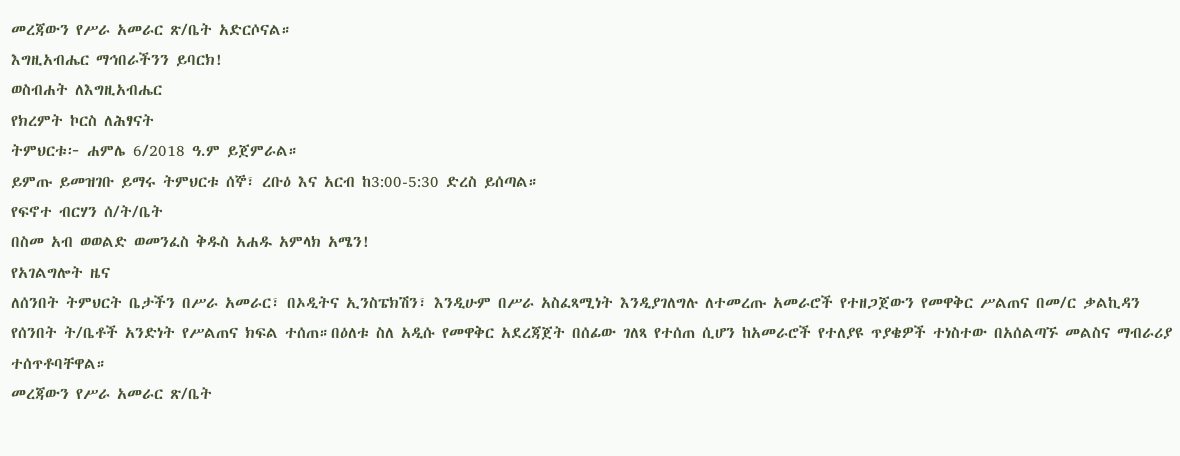መረጃውን የሥራ አመራር ጽ/ቤት አድርሶናል።
እግዚአብሔር ማኅበራችንን ይባርክ!
ወስብሐት ለእግዚአብሔር
የክረምት ኮርስ ለሕፃናት
ትምህርቱ፦ ሐምሌ 6/2018 ዓ.ም ይጀምራል።
ይምጡ ይመዝገቡ ይማሩ ትምህርቱ ሰኞ፣ ረቡዕ እና አርብ ከ3:00-5:30 ድረስ ይሰጣል።
የፍኖተ ብርሃን ሰ/ት/ቤት
በስመ አብ ወወልድ ወመንፈስ ቅዱስ አሐዱ አምላክ አሜን!
የአገልግሎት ዜና
ለሰንበት ትምህርት ቤታችን በሥራ አመራር፣ በኦዲትና ኢንስፔክሽን፣ እንዲሁም በሥራ አስፈጻሚነት እንዲያገለግሉ ለተመረጡ አመራሮች የተዘጋጀውን የመዋቅር ሥልጠና በመ/ር ቃልኪዳን የሰንበት ት/ቤቶች አንድነት የሥልጠና ክፍል ተሰጠ።በዕለቱ ስለ አዲሱ የመዋቅር አደረጃጀት በሰፊው ገለጻ የተሰጠ ሲሆን ከአመራሮች የተለያዩ ጥያቄዎች ተነስተው በአሰልጣኙ መልስና ማብራሪያ ተሰጥቶባቸዋል።
መረጃውን የሥራ አመራር ጽ/ቤት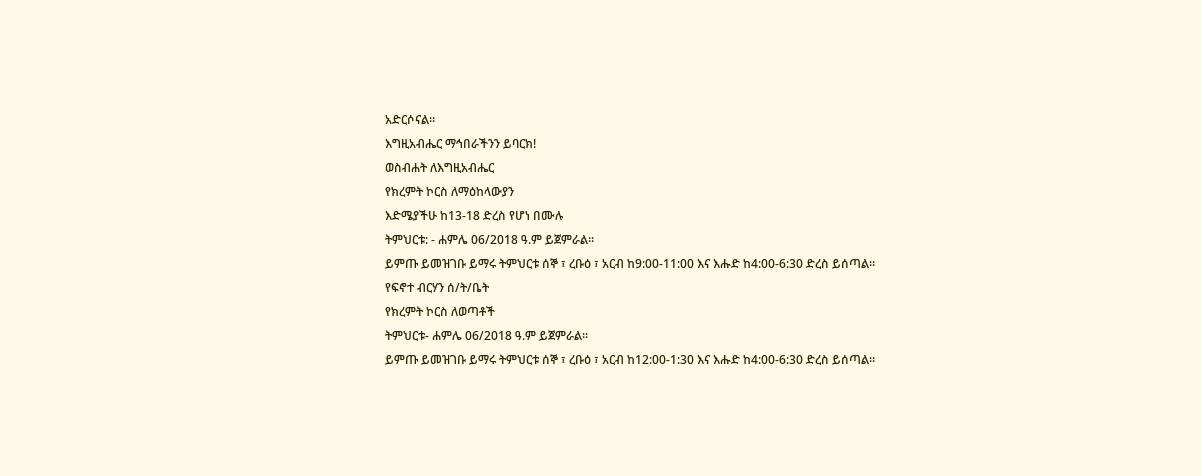አድርሶናል።
እግዚአብሔር ማኅበራችንን ይባርክ!
ወስብሐት ለእግዚአብሔር
የክረምት ኮርስ ለማዕከላውያን
እድሜያችሁ ከ13-18 ድረስ የሆነ በሙሉ
ትምህርቱ: - ሐምሌ 06/2018 ዓ.ም ይጀምራል።
ይምጡ ይመዝገቡ ይማሩ ትምህርቱ ሰኞ ፣ ረቡዕ ፣ አርብ ከ9:00-11:00 እና እሑድ ከ4:00-6:30 ድረስ ይሰጣል።
የፍኖተ ብርሃን ሰ/ት/ቤት
የክረምት ኮርስ ለወጣቶች
ትምህርቱ- ሐምሌ 06/2018 ዓ.ም ይጀምራል።
ይምጡ ይመዝገቡ ይማሩ ትምህርቱ ሰኞ ፣ ረቡዕ ፣ አርብ ከ12:00-1:30 እና እሑድ ከ4:00-6:30 ድረስ ይሰጣል።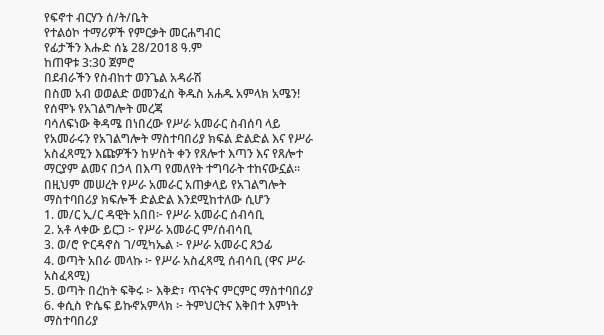የፍኖተ ብርሃን ሰ/ት/ቤት
የተልዕኮ ተማሪዎች የምርቃት መርሐግብር
የፊታችን እሑድ ሰኔ 28/2018 ዓ.ም
ከጠዋቱ 3:30 ጀምሮ
በደብራችን የስብከተ ወንጌል አዳራሽ
በስመ አብ ወወልድ ወመንፈስ ቅዱስ አሐዱ አምላክ አሜን!
የሰሞኑ የአገልግሎት መረጃ
ባሳለፍነው ቅዳሜ በነበረው የሥራ አመራር ስብሰባ ላይ የአመራሩን የአገልግሎት ማስተባበሪያ ክፍል ድልድል እና የሥራ አስፈጻሚን እጩዎችን ከሦስት ቀን የጸሎተ እጣን እና የጸሎተ ማርያም ልመና በኃላ በእጣ የመለየት ተግባራት ተከናውኗል። በዚህም መሠረት የሥራ አመራር አጠቃላይ የአገልግሎት ማስተባበሪያ ክፍሎች ድልድል እንደሚከተለው ሲሆን
1. መ/ር ኢ/ር ዳዊት አበበ፦ የሥራ አመራር ሰብሳቢ
2. አቶ ላቀው ይርጋ ፦ የሥራ አመራር ም/ሰብሳቢ
3. ወ/ሮ ዮርዳኖስ ገ/ሚካኤል ፦ የሥራ አመራር ጸኃፊ
4. ወጣት አበራ መላኩ ፦ የሥራ አስፈጻሚ ሰብሳቢ (ዋና ሥራ አስፈጻሚ)
5. ወጣት በረከት ፍቅሩ ፦ እቅድ፣ ጥናትና ምርምር ማስተባበሪያ
6. ቀሲስ ዮሴፍ ይኩኖአምላክ ፦ ትምህርትና እቅበተ እምነት ማስተባበሪያ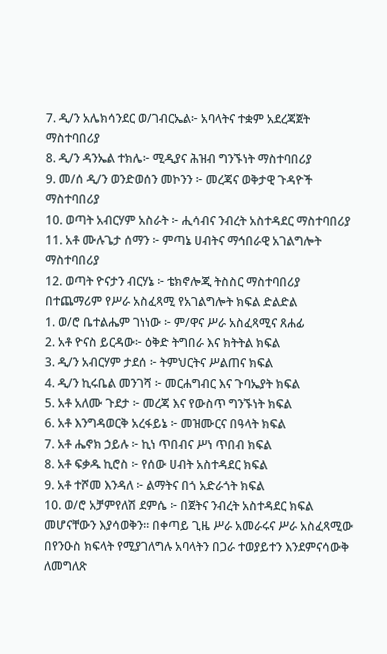7. ዲ/ን አሌክሳንደር ወ/ገብርኤል፦ አባላትና ተቋም አደረጃጀት ማስተባበሪያ
8. ዲ/ን ዳንኤል ተክሌ፦ ሚዲያና ሕዝብ ግንኙነት ማስተባበሪያ
9. መ/ሰ ዲ/ን ወንድወሰን መኮንን ፦ መረጃና ወቅታዊ ጉዳዮች ማስተባበሪያ
10. ወጣት አብርሃም አስራት ፦ ሒሳብና ንብረት አስተዳደር ማስተባበሪያ
11. አቶ ሙሉጌታ ሰማን ፦ ምጣኔ ሀብትና ማኅበራዊ አገልግሎት ማስተባበሪያ
12. ወጣት ዮናታን ብርሃኔ ፦ ቴክኖሎጂ ትስስር ማስተባበሪያ
በተጨማሪም የሥራ አስፈጻሚ የአገልግሎት ክፍል ድልድል
1. ወ/ሮ ቤተልሔም ገነነው ፦ ም/ዋና ሥራ አስፈጻሚና ጸሐፊ
2. አቶ ዮናስ ይርዳው፦ ዕቅድ ትግበራ እና ክትትል ክፍል
3. ዲ/ን አብርሃም ታደሰ ፦ ትምህርትና ሥልጠና ክፍል
4. ዲ/ን ኪሩቤል መንገሻ ፦ መርሐግብር እና ጉባኤያት ክፍል
5. አቶ አለሙ ጉደታ ፦ መረጃ እና የውስጥ ግንኙነት ክፍል
6. አቶ እንግዳወርቅ አረፋይኔ ፦ መዝሙርና በዓላት ክፍል
7. አቶ ሔኖክ ኃይሉ ፦ ኪነ ጥበብና ሥነ ጥበብ ክፍል
8. አቶ ፍቃዱ ኪሮስ ፦ የሰው ሀብት አስተዳደር ክፍል
9. አቶ ተሾመ እንዳለ ፦ ልማትና በጎ አድራጎት ክፍል
10. ወ/ሮ አቻምየለሽ ደምሴ ፦ በጀትና ንብረት አስተዳደር ክፍል
መሆናቸውን እያሳወቅን። በቀጣይ ጊዜ ሥራ አመራሩና ሥራ አስፈጻሚው በየንዑስ ክፍላት የሚያገለግሉ አባላትን በጋራ ተወያይተን እንደምናሳውቅ ለመግለጽ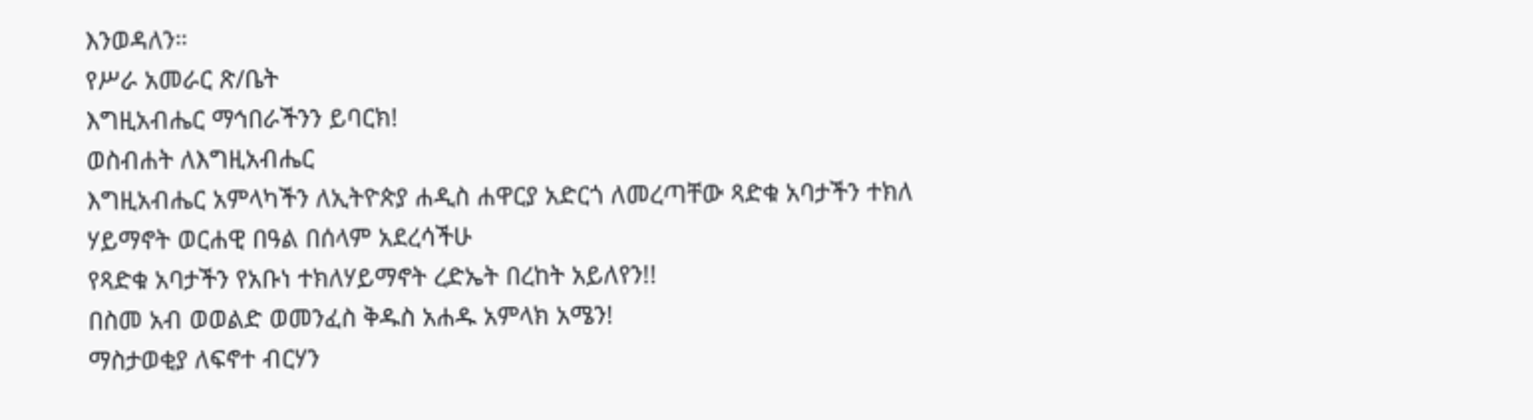እንወዳለን።
የሥራ አመራር ጽ/ቤት
እግዚአብሔር ማኅበራችንን ይባርክ!
ወስብሐት ለእግዚአብሔር
እግዚአብሔር አምላካችን ለኢትዮጵያ ሐዲስ ሐዋርያ አድርጎ ለመረጣቸው ጻድቁ አባታችን ተክለ ሃይማኖት ወርሐዊ በዓል በሰላም አደረሳችሁ
የጻድቁ አባታችን የአቡነ ተክለሃይማኖት ረድኤት በረከት አይለየን!!
በስመ አብ ወወልድ ወመንፈስ ቅዱስ አሐዱ አምላክ አሜን!
ማስታወቂያ ለፍኖተ ብርሃን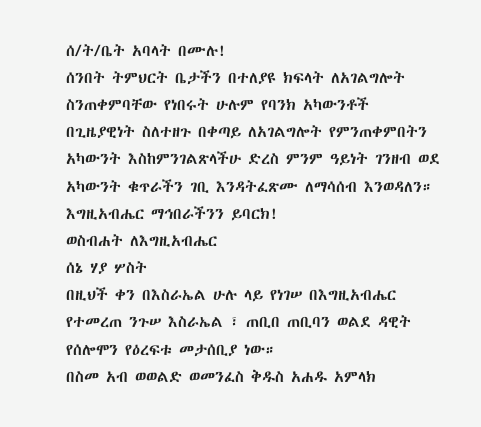ሰ/ት/ቤት አባላት በሙሉ!
ሰንበት ትምህርት ቤታችን በተለያዩ ክፍላት ለአገልግሎት ስንጠቀምባቸው የነበሩት ሁሉም የባንክ አካውንቶች በጊዜያዊነት ስለተዘጉ በቀጣይ ለአገልግሎት የምንጠቀምበትን አካውንት እስከምንገልጽላችሁ ድረስ ምንም ዓይነት ገንዘብ ወደ አካውንት ቁጥራችን ገቢ እንዳትፈጽሙ ለማሳሰብ እንወዳለን።
እግዚአብሔር ማኅበራችንን ይባርክ!
ወስብሐት ለእግዚአብሔር
ሰኔ ሃያ ሦስት
በዚህች ቀን በእስራኤል ሁሉ ላይ የነገሠ በእግዚአብሔር የተመረጠ ንጉሠ እስራኤል ፣ ጠቢበ ጠቢባን ወልደ ዳዊት የሰሎሞን የዕረፍቱ መታሰቢያ ነው።
በስመ አብ ወወልድ ወመንፈስ ቅዱስ አሐዱ አምላክ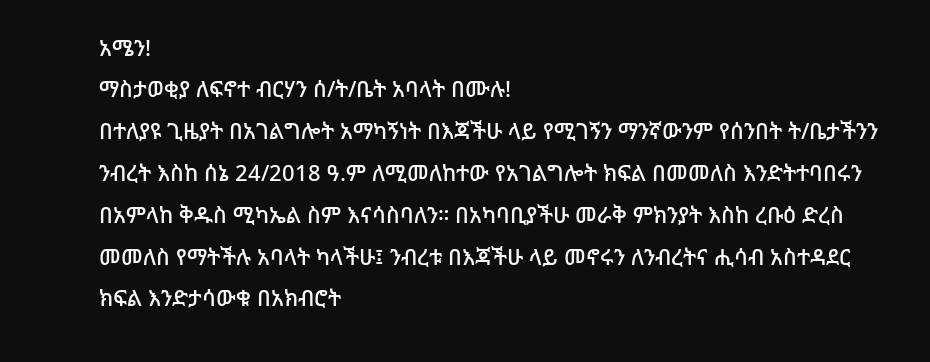አሜን!
ማስታወቂያ ለፍኖተ ብርሃን ሰ/ት/ቤት አባላት በሙሉ!
በተለያዩ ጊዜያት በአገልግሎት አማካኝነት በእጃችሁ ላይ የሚገኝን ማንኛውንም የሰንበት ት/ቤታችንን ንብረት እስከ ሰኔ 24/2018 ዓ.ም ለሚመለከተው የአገልግሎት ክፍል በመመለስ እንድትተባበሩን በአምላከ ቅዱስ ሚካኤል ስም እናሳስባለን። በአካባቢያችሁ መራቅ ምክንያት እስከ ረቡዕ ድረስ መመለስ የማትችሉ አባላት ካላችሁ፤ ንብረቱ በእጃችሁ ላይ መኖሩን ለንብረትና ሒሳብ አስተዳደር ክፍል እንድታሳውቁ በአክብሮት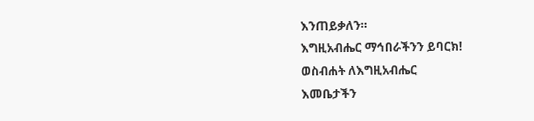እንጠይቃለን።
እግዚአብሔር ማኅበራችንን ይባርክ!
ወስብሐት ለእግዚአብሔር
እመቤታችን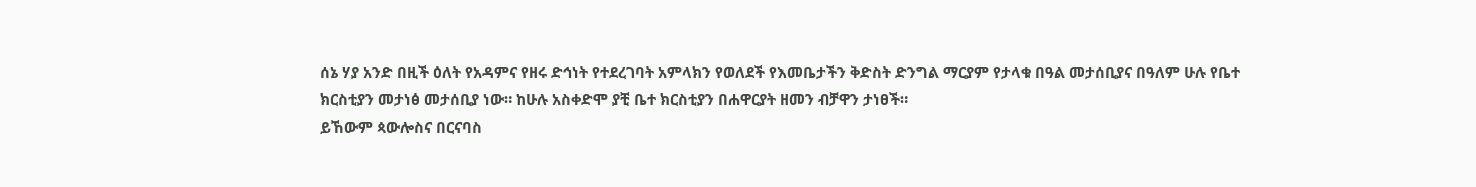ሰኔ ሃያ አንድ በዚች ዕለት የአዳምና የዘሩ ድኅነት የተደረገባት አምላክን የወለደች የእመቤታችን ቅድስት ድንግል ማርያም የታላቁ በዓል መታሰቢያና በዓለም ሁሉ የቤተ ክርስቲያን መታነፅ መታሰቢያ ነው። ከሁሉ አስቀድሞ ያቺ ቤተ ክርስቲያን በሐዋርያት ዘመን ብቻዋን ታነፀች።
ይኸውም ጳውሎስና በርናባስ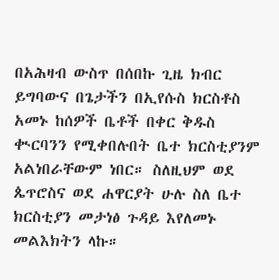በአሕዛብ ውስጥ በሰበኩ ጊዜ ክብር ይግባውና በጌታችን በኢየሱስ ክርስቶስ አመኑ ከሰዎች ቤቶች በቀር ቅዱስ ቊርባንን የሚቀበሉበት ቤተ ክርስቲያንም አልነበራቸውም ነበር። ስለዚህም ወደ ጴጥሮስና ወደ ሐዋርያት ሁሉ ስለ ቤተ ክርስቲያን መታነፅ ጉዳይ እየለመኑ መልእክትን ላኩ።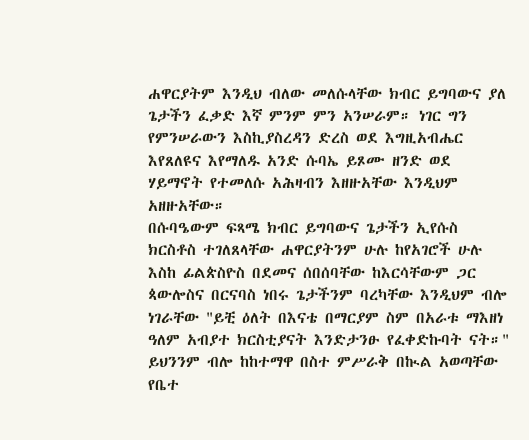ሐዋርያትም እንዲህ ብለው መለሱላቸው ክብር ይግባውና ያለ ጌታችን ፈቃድ እኛ ምንም ምን አንሠራም። ነገር ግን የምንሠራውን እስኪያስረዳን ድረስ ወደ እግዚአብሔር እየጸለዩና እየማለዱ አንድ ሱባኤ ይጾሙ ዘንድ ወደ ሃይማኖት የተመለሱ አሕዛብን እዘዙአቸው እንዲህም አዘዙአቸው።
በሱባዔውም ፍጻሜ ክብር ይግባውና ጌታችን ኢየሱስ ክርስቶስ ተገለጸላቸው ሐዋርያትንም ሁሉ ከየአገሮች ሁሉ እስከ ፊልጵስዮስ በደመና ሰበሰባቸው ከእርሳቸውም ጋር ጳውሎስና በርናባስ ነበሩ ጌታችንም ባረካቸው እንዲህም ብሎ ነገራቸው "ይቺ ዕለት በእናቴ በማርያም ስም በአራቱ ማእዘነ ዓለም አብያተ ክርስቲያናት እንድታንፁ የፈቀድኩባት ናት።"
ይህንንም ብሎ ከከተማዋ በስተ ምሥራቅ በኲል አወጣቸው የቤተ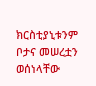ክርስቲያኒቱንም ቦታና መሠረቷን ወሰነላቸው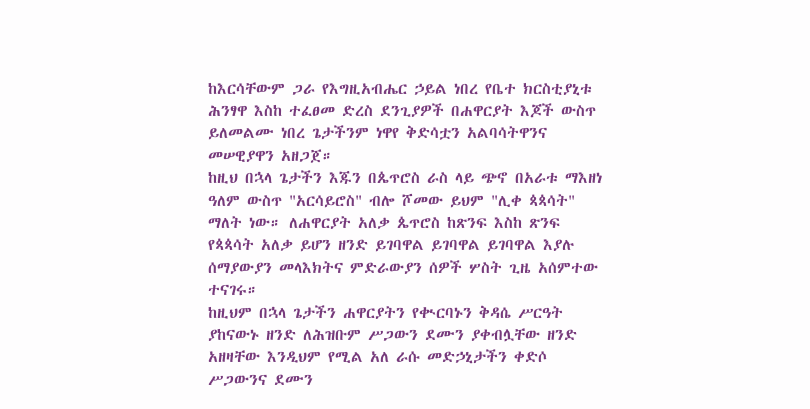ከእርሳቸውም ጋራ የእግዚአብሔር ኃይል ነበረ የቤተ ክርስቲያኒቱ ሕንፃዋ እስከ ተፈፀመ ድረስ ደንጊያዎች በሐዋርያት እጆች ውስጥ ይለመልሙ ነበረ ጌታችንም ነዋየ ቅድሳቷን አልባሳትዋንና መሠዊያዋን አዘጋጀ።
ከዚህ በኋላ ጌታችን እጁን በጴጥሮስ ራስ ላይ ጭኖ በአራቱ ማእዘነ ዓለም ውስጥ "አርሳይሮስ" ብሎ ሾመው ይህም "ሊቀ ጳጳሳት" ማለት ነው። ለሐዋርያት አለቃ ጴጥሮስ ከጽንፍ እስከ ጽንፍ የጳጳሳት አለቃ ይሆን ዘንድ ይገባዋል ይገባዋል ይገባዋል እያሉ ሰማያውያን መላእክትና ምድራውያን ሰዎች ሦስት ጊዜ አሰምተው ተናገሩ።
ከዚህም በኋላ ጌታችን ሐዋርያትን የቊርባኑን ቅዳሴ ሥርዓት ያከናውኑ ዘንድ ለሕዝቡም ሥጋውን ደሙን ያቀብሏቸው ዘንድ አዘዛቸው እንዲህም የሚል አለ ራሱ መድኃኒታችን ቀድሶ ሥጋውንና ደሙን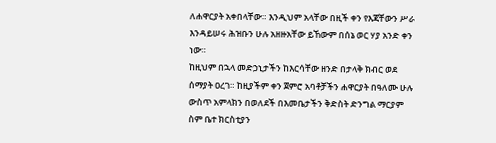ለሐዋርያት አቀበላቸው። እንዲህም አላቸው በዚች ቀን የእጃቸውን ሥራ እንዳይሠሩ ሕዝቡን ሁሉ አዘዙአቸው ይኸውም በሰኔ ወር ሃያ አንድ ቀን ነው።
ከዚህም በኋላ መድኃኒታችን ከእርሳቸው ዘንድ በታላቅ ክብር ወደ ሰማያት ዐረገ። ከዚያችም ቀን ጀምሮ አባቶቻችን ሐዋርያት በዓለሙ ሁሉ ውስጥ አምላክን በወለደች በእመቤታችን ቅድስት ድንግል ማርያም ስም ቤተ ክርስቲያን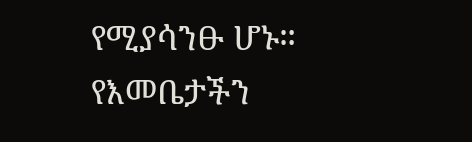የሚያሳንፁ ሆኑ።
የእመቤታችን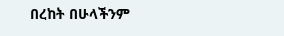በረከት በሁላችንም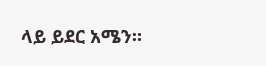ላይ ይደር አሜን።